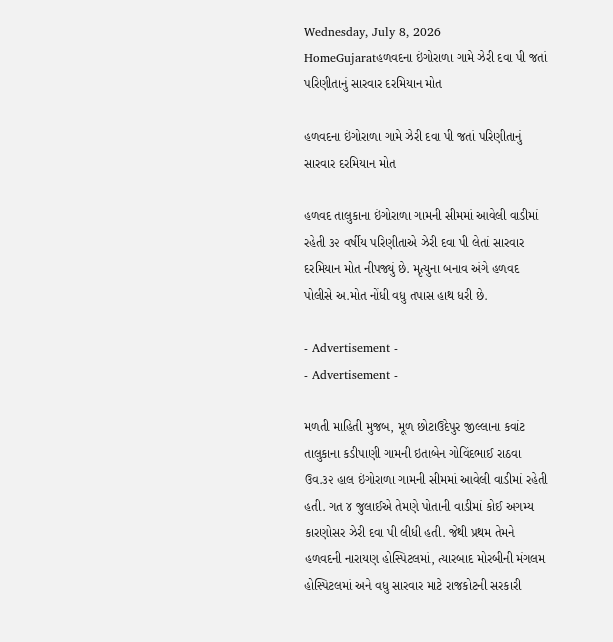Wednesday, July 8, 2026
HomeGujaratહળવદના ઇંગોરાળા ગામે ઝેરી દવા પી જતાં પરિણીતાનું સારવાર દરમિયાન મોત

હળવદના ઇંગોરાળા ગામે ઝેરી દવા પી જતાં પરિણીતાનું સારવાર દરમિયાન મોત

હળવદ તાલુકાના ઇંગોરાળા ગામની સીમમાં આવેલી વાડીમાં રહેતી ૩૨ વર્ષીય પરિણીતાએ ઝેરી દવા પી લેતાં સારવાર દરમિયાન મોત નીપજ્યું છે. મૃત્યુના બનાવ અંગે હળવદ પોલીસે અ.મોત નોંધી વધુ તપાસ હાથ ધરી છે.

- Advertisement -
- Advertisement -

મળતી માહિતી મુજબ, મૂળ છોટાઉદેપુર જીલ્લાના કવાંટ તાલુકાના કડીપાણી ગામની ઇતાબેન ગોવિંદભાઈ રાઠવા ઉવ.૩૨ હાલ ઇંગોરાળા ગામની સીમમાં આવેલી વાડીમાં રહેતી હતી. ગત ૪ જુલાઈએ તેમણે પોતાની વાડીમાં કોઈ અગમ્ય કારણોસર ઝેરી દવા પી લીધી હતી. જેથી પ્રથમ તેમને હળવદની નારાયણ હોસ્પિટલમાં, ત્યારબાદ મોરબીની મંગલમ હોસ્પિટલમાં અને વધુ સારવાર માટે રાજકોટની સરકારી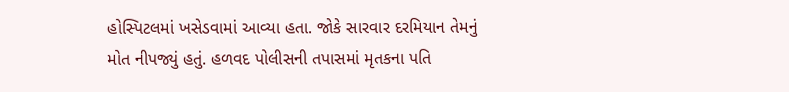હોસ્પિટલમાં ખસેડવામાં આવ્યા હતા. જોકે સારવાર દરમિયાન તેમનું મોત નીપજ્યું હતું. હળવદ પોલીસની તપાસમાં મૃતકના પતિ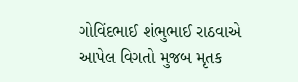ગોવિંદભાઈ શંભુભાઈ રાઠવાએ આપેલ વિગતો મુજબ મૃતક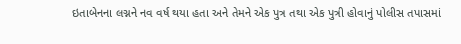ઇતાબેનના લગ્નને નવ વર્ષ થયા હતા અને તેમને એક પુત્ર તથા એક પુત્રી હોવાનું પોલીસ તપાસમાં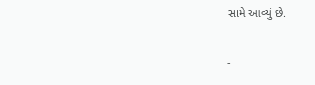સામે આવ્યું છે.

-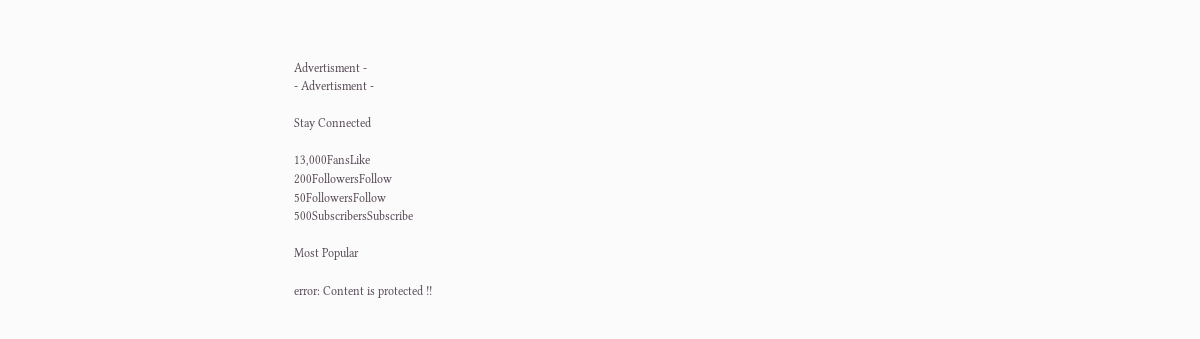Advertisment -
- Advertisment -

Stay Connected

13,000FansLike
200FollowersFollow
50FollowersFollow
500SubscribersSubscribe

Most Popular

error: Content is protected !!